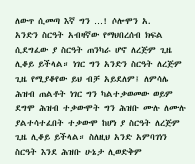ለውጥ ሲመጣ እኛ ግን …! ሶሎሞን አ.
አንድን ስርዓት አብዛኛው የማህበረሰብ ክፍል ሲደግፈው ያ ስርዓት ጠንካራ ሆኖ ለረጅም ጊዜ ሊቆይ ይችላል። ነገር ግን አንድን ስርዓት ለረጅም ጊዜ የሚያቆየው ይህ ብቻ አይደለም፤ ለምሳሌ ሕዝብ ጠልቶት ነገር ግን ካልተቃወመው ወይም ደግሞ ሕዝብ ተቃውሞት ግን ሕዝቡ ሙሉ ለሙሉ ያልተሳተፈበት ተቃውሞ ከሆነ ያ ስርዓት ለረጅም ጊዜ ሊቆይ ይችላል። ስለዚህ አንድ አምባገነን ስርዓት እንደ ሕዝቡ ሁኔታ ሊወድቅም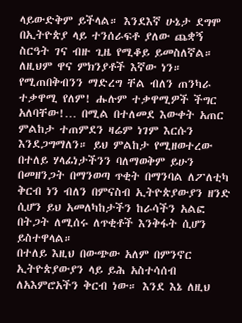ላይውድቅም ይችላል። እንደእኛ ሁኔታ ደግሞ በኢትዮጵያ ላይ ተንሰራፍቶ ያለው ጨቋኝ ስርዓት ገና ብዙ ጊዜ የሚቆይ ይመስለኛል።
ለዚህም ዋና ምክንያቶች እኛው ነን። የሚጠበቅብንን ማድረግ ቸል ብለን ጠንካራ ተቃዋሚ የለም! ሑሉም ተቃዋሚዎች ችግር አለባቸው!… በሚል በተለመደ እውቀት አጠር ምልከታ ተጠምደን ዛሬም ነገም እርሱን እንደጋግማለን። ይህ ምልከታ የሚዘወተረው በተለይ ሃላፊነታችንን ባለማወቅም ይሁን በመዘንጋት በማንወጣ ጥቂት በማንባል ለፖለቲካ ቅርብ ነን ብለን በምናስብ ኢትዮጵያውያን ዘንድ ሲሆን ይህ አመለካከታችን ከራሳችን አልፎ በትጋት ለሚሰሩ ለጥቂቶች እንቅፋት ሲሆን ይስተዋላል።
በተለይ እዚህ በውጭው አለም በምንኖር ኢትዮጵያውያን ላይ ይሕ አስተሳሰብ ለአእምሮአችን ቅርብ ነው። እንደ እኔ ለዚህ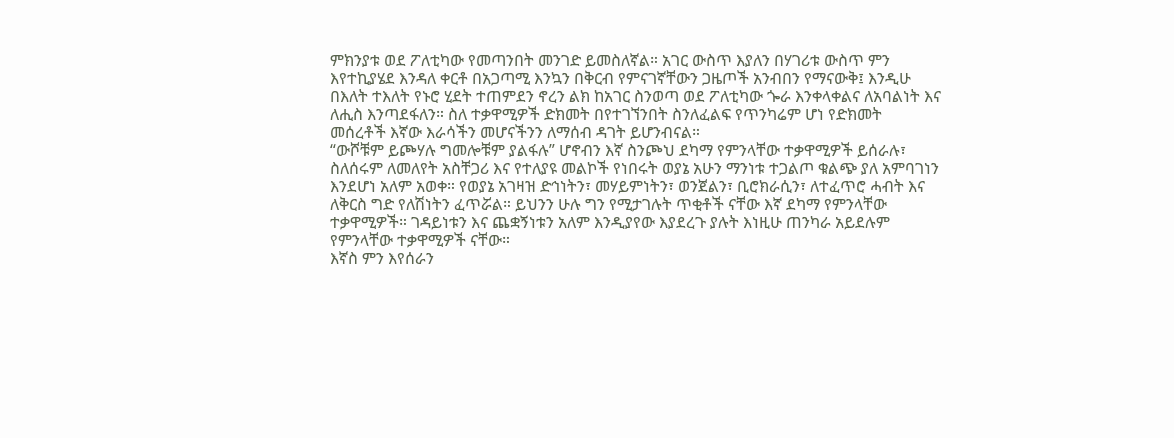ምክንያቱ ወደ ፖለቲካው የመጣንበት መንገድ ይመስለኛል። አገር ውስጥ እያለን በሃገሪቱ ውስጥ ምን እየተኪያሄደ እንዳለ ቀርቶ በአጋጣሚ እንኳን በቅርብ የምናገኛቸውን ጋዜጦች አንብበን የማናውቅ፤ እንዲሁ በእለት ተእለት የኑሮ ሂደት ተጠምደን ኖረን ልክ ከአገር ስንወጣ ወደ ፖለቲካው ጐራ እንቀላቀልና ለአባልነት እና ለሒስ እንጣደፋለን። ስለ ተቃዋሚዎች ድክመት በየተገኘንበት ስንለፈልፍ የጥንካሬም ሆነ የድክመት መሰረቶች እኛው እራሳችን መሆናችንን ለማሰብ ዳገት ይሆንብናል።
“ውሾቹም ይጮሃሉ ግመሎቹም ያልፋሉ” ሆኖብን እኛ ስንጮህ ደካማ የምንላቸው ተቃዋሚዎች ይሰራሉ፣ ስለሰሩም ለመለየት አስቸጋሪ እና የተለያዩ መልኮች የነበሩት ወያኔ አሁን ማንነቱ ተጋልጦ ቁልጭ ያለ አምባገነን እንደሆነ አለም አወቀ። የወያኔ አገዛዝ ድኅነትን፣ መሃይምነትን፣ ወንጀልን፣ ቢሮክራሲን፣ ለተፈጥሮ ሓብት እና ለቅርስ ግድ የለሽነትን ፈጥሯል። ይህንን ሁሉ ግን የሚታገሉት ጥቂቶች ናቸው እኛ ደካማ የምንላቸው ተቃዋሚዎች። ገዳይነቱን እና ጨቋኝነቱን አለም እንዲያየው እያደረጉ ያሉት እነዚሁ ጠንካራ አይደሉም የምንላቸው ተቃዋሚዎች ናቸው።
እኛስ ምን እየሰራን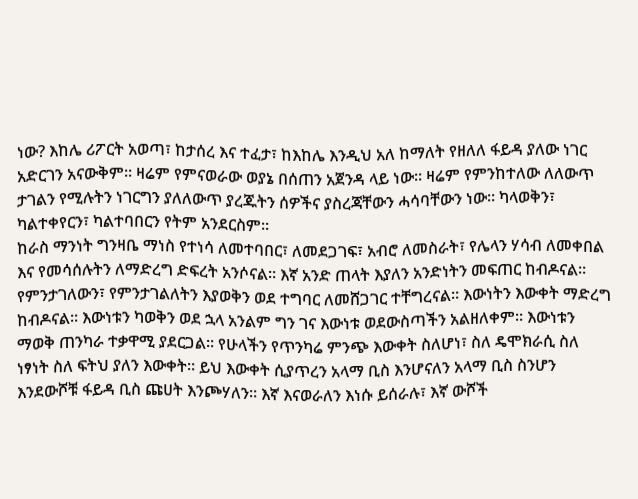ነው? እከሌ ሪፖርት አወጣ፣ ከታሰረ እና ተፈታ፣ ከእከሌ እንዲህ አለ ከማለት የዘለለ ፋይዳ ያለው ነገር አድርገን አናውቅም። ዛሬም የምናወራው ወያኔ በሰጠን አጀንዳ ላይ ነው። ዛሬም የምንከተለው ለለውጥ ታገልን የሚሉትን ነገርግን ያለለውጥ ያረጁትን ሰዎችና ያስረጃቸውን ሓሳባቸውን ነው። ካላወቅን፣ ካልተቀየርን፣ ካልተባበርን የትም አንደርስም።
ከራስ ማንነት ግንዛቤ ማነስ የተነሳ ለመተባበር፣ ለመደጋገፍ፣ አብሮ ለመስራት፣ የሌላን ሃሳብ ለመቀበል እና የመሳሰሉትን ለማድረግ ድፍረት አንሶናል። እኛ አንድ ጠላት እያለን አንድነትን መፍጠር ከብዶናል። የምንታገለውን፣ የምንታገልለትን እያወቅን ወደ ተግባር ለመሸጋገር ተቸግረናል። እውነትን እውቀት ማድረግ ከብዶናል። እውነቱን ካወቅን ወደ ኋላ አንልም ግን ገና እውነቱ ወደውስጣችን አልዘለቀም። እውነቱን ማወቅ ጠንካራ ተቃዋሚ ያደርጋል። የሁላችን የጥንካሬ ምንጭ እውቀት ስለሆነ፣ ስለ ዴሞክራሲ ስለ ነፃነት ስለ ፍትህ ያለን እውቀት። ይህ እውቀት ሲያጥረን አላማ ቢስ እንሆናለን አላማ ቢስ ስንሆን እንደውሾቹ ፋይዳ ቢስ ጩሀት እንጮሃለን። እኛ እናወራለን እነሱ ይሰራሉ፣ እኛ ውሾች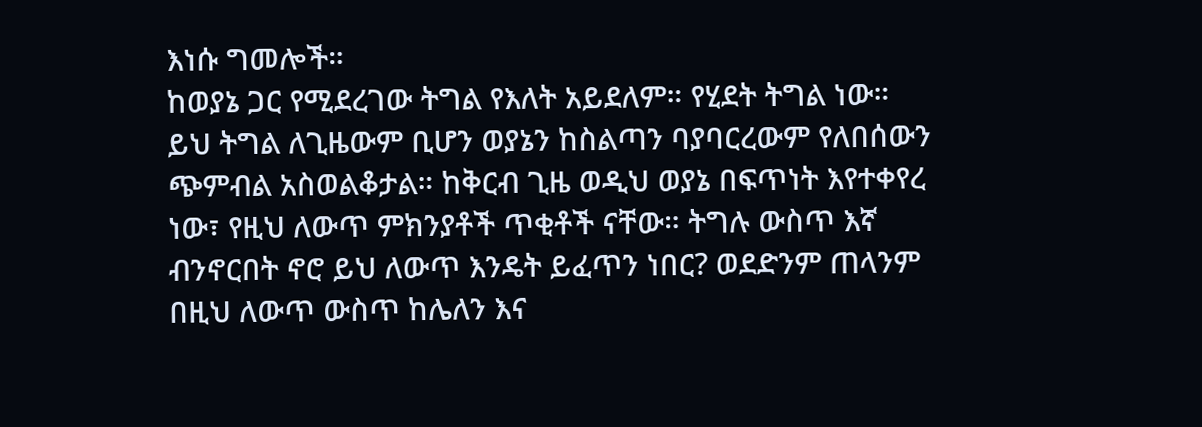እነሱ ግመሎች።
ከወያኔ ጋር የሚደረገው ትግል የእለት አይደለም። የሂደት ትግል ነው። ይህ ትግል ለጊዜውም ቢሆን ወያኔን ከስልጣን ባያባርረውም የለበሰውን ጭምብል አስወልቆታል። ከቅርብ ጊዜ ወዲህ ወያኔ በፍጥነት እየተቀየረ ነው፣ የዚህ ለውጥ ምክንያቶች ጥቂቶች ናቸው። ትግሉ ውስጥ እኛ ብንኖርበት ኖሮ ይህ ለውጥ እንዴት ይፈጥን ነበር? ወደድንም ጠላንም በዚህ ለውጥ ውስጥ ከሌለን እና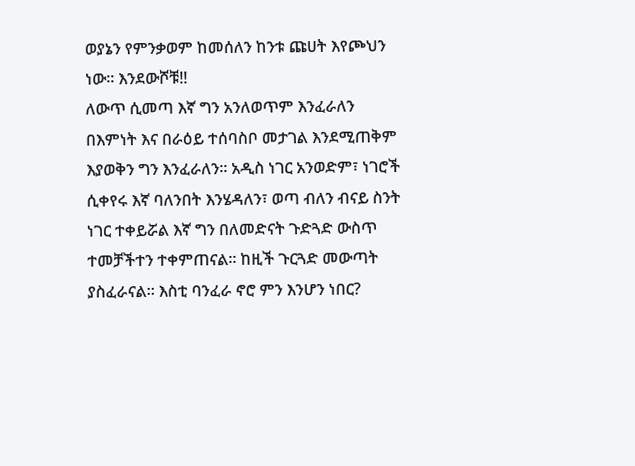ወያኔን የምንቃወም ከመሰለን ከንቱ ጩሀት እየጮህን ነው። እንደውሾቹ!!
ለውጥ ሲመጣ እኛ ግን አንለወጥም እንፈራለን በእምነት እና በራዕይ ተሰባስቦ መታገል እንደሚጠቅም እያወቅን ግን እንፈራለን። አዲስ ነገር አንወድም፣ ነገሮች ሲቀየሩ እኛ ባለንበት እንሄዳለን፣ ወጣ ብለን ብናይ ስንት ነገር ተቀይሯል እኛ ግን በለመድናት ጉድጓድ ውስጥ ተመቻችተን ተቀምጠናል። ከዚች ጉርጓድ መውጣት ያስፈራናል። እስቲ ባንፈራ ኖሮ ምን እንሆን ነበር?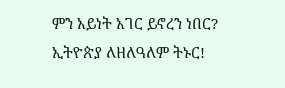ምን አይነት አገር ይኖረን ነበር?
ኢትዮጵያ ለዘለዓለም ትኑር!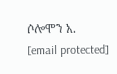ሶሎሞን አ.
[email protected]